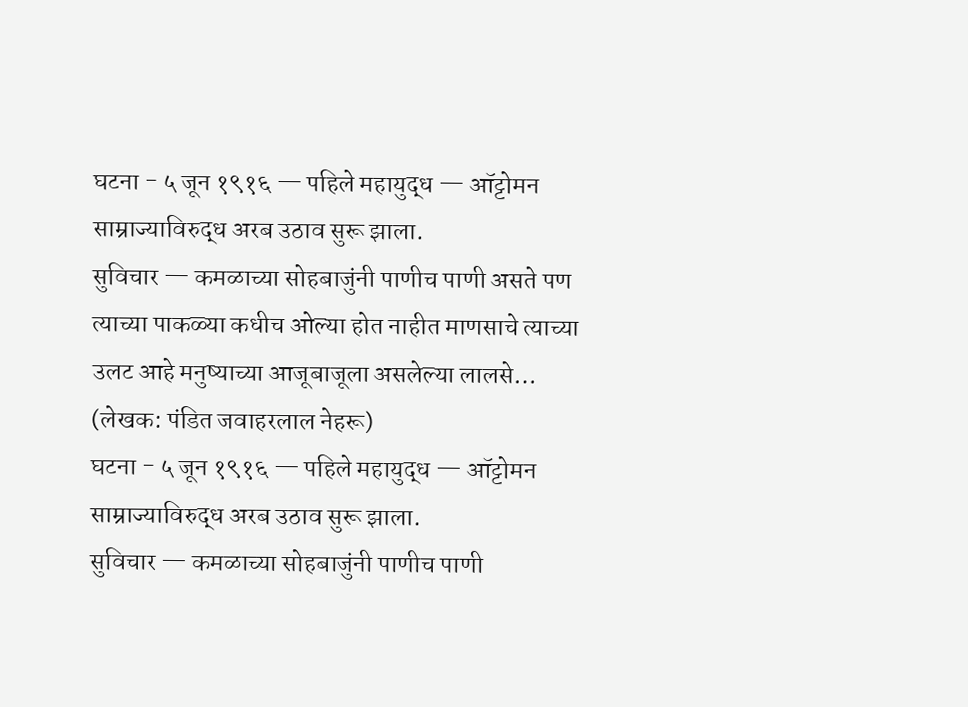घटना - ५ जून १९१६ — पहिले महायुद्ध — ऑट्टोमन साम्राज्याविरुद्ध अरब उठाव सुरू झाला.
सुविचार — कमळाच्या सोहबाजुंनी पाणीच पाणी असते पण त्याच्या पाकळ्या कधीच ओल्या होत नाहीत माणसाचे त्याच्या उलट आहे मनुष्याच्या आजूबाजूला असलेल्या लालसे… (लेखक: पंडित जवाहरलाल नेहरू)
घटना - ५ जून १९१६ — पहिले महायुद्ध — ऑट्टोमन साम्राज्याविरुद्ध अरब उठाव सुरू झाला.
सुविचार — कमळाच्या सोहबाजुंनी पाणीच पाणी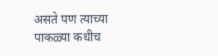असते पण त्याच्या पाकळ्या कधीच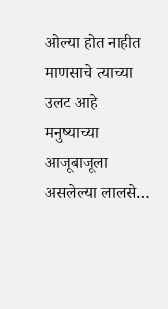ओल्या होत नाहीत माणसाचे त्याच्या उलट आहे मनुष्याच्या आजूबाजूला असलेल्या लालसे…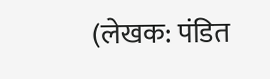(लेखक: पंडित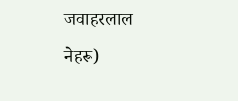जवाहरलाल नेहरू)